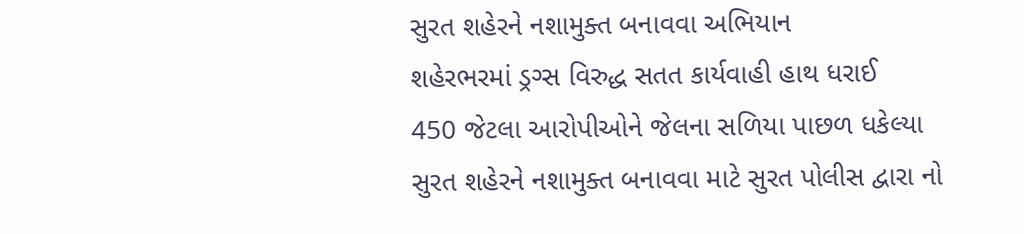સુરત શહેરને નશામુક્ત બનાવવા અભિયાન
શહેરભરમાં ડ્રગ્સ વિરુદ્ધ સતત કાર્યવાહી હાથ ધરાઈ
450 જેટલા આરોપીઓને જેલના સળિયા પાછળ ધકેલ્યા
સુરત શહેરને નશામુક્ત બનાવવા માટે સુરત પોલીસ દ્વારા નો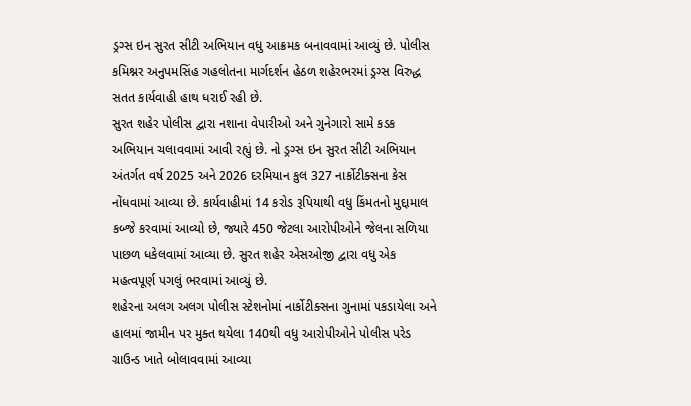ડ્રગ્સ ઇન સુરત સીટી અભિયાન વધુ આક્રમક બનાવવામાં આવ્યું છે. પોલીસ કમિશ્નર અનુપમસિંહ ગહલોતના માર્ગદર્શન હેઠળ શહેરભરમાં ડ્રગ્સ વિરુદ્ધ સતત કાર્યવાહી હાથ ધરાઈ રહી છે.
સુરત શહેર પોલીસ દ્વારા નશાના વેપારીઓ અને ગુનેગારો સામે કડક અભિયાન ચલાવવામાં આવી રહ્યું છે. નો ડ્રગ્સ ઇન સુરત સીટી અભિયાન અંતર્ગત વર્ષ 2025 અને 2026 દરમિયાન કુલ 327 નાર્કોટીક્સના કેસ નોંધવામાં આવ્યા છે. કાર્યવાહીમાં 14 કરોડ રૂપિયાથી વધુ કિંમતનો મુદ્દામાલ કબ્જે કરવામાં આવ્યો છે, જ્યારે 450 જેટલા આરોપીઓને જેલના સળિયા પાછળ ધકેલવામાં આવ્યા છે. સુરત શહેર એસઓજી દ્વારા વધુ એક મહત્વપૂર્ણ પગલું ભરવામાં આવ્યું છે.
શહેરના અલગ અલગ પોલીસ સ્ટેશનોમાં નાર્કોટીક્સના ગુનામાં પકડાયેલા અને હાલમાં જામીન પર મુક્ત થયેલા 140થી વધુ આરોપીઓને પોલીસ પરેડ ગ્રાઉન્ડ ખાતે બોલાવવામાં આવ્યા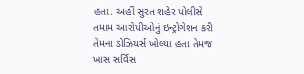હતા. અહીં સુરત શહેર પોલીસે તમામ આરોપીઓનું ઇન્ટ્રોગેશન કરી તેમના ડોઝિયર્સ ખોલ્યા હતા તેમજ ખાસ સર્વિસ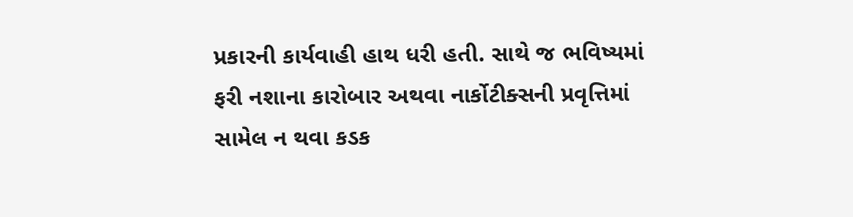પ્રકારની કાર્યવાહી હાથ ધરી હતી. સાથે જ ભવિષ્યમાં ફરી નશાના કારોબાર અથવા નાર્કોટીક્સની પ્રવૃત્તિમાં સામેલ ન થવા કડક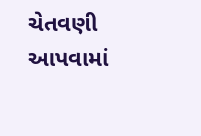ચેતવણી આપવામાં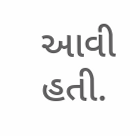આવી હતી.